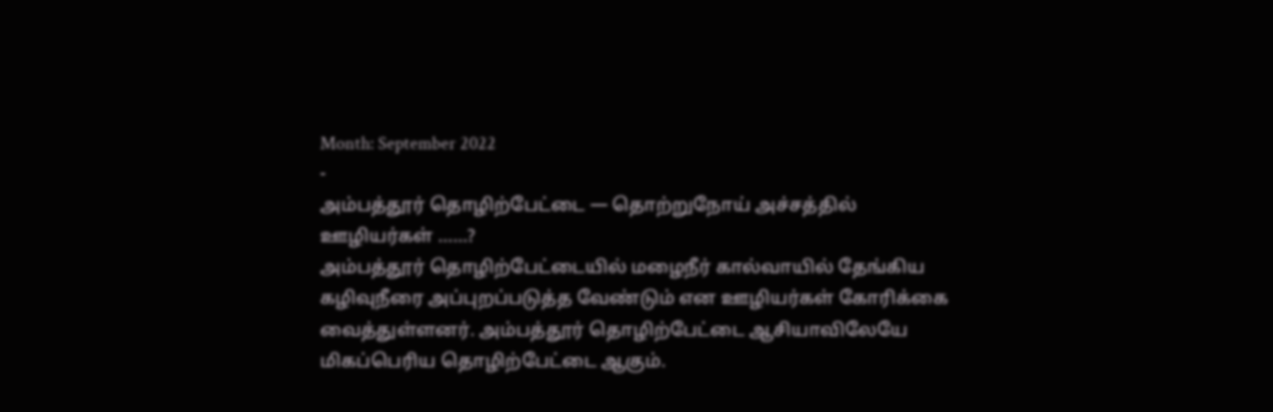Month: September 2022
-
அம்பத்தூர் தொழிற்பேட்டை — தொற்றுநோய் அச்சத்தில் ஊழியர்கள் ……?
அம்பத்தூர் தொழிற்பேட்டையில் மழைநீர் கால்வாயில் தேங்கிய கழிவுநீரை அப்புறப்படுத்த வேண்டும் என ஊழியர்கள் கோரிக்கை வைத்துள்ளனர். அம்பத்தூர் தொழிற்பேட்டை ஆசியாவிலேயே மிகப்பெரிய தொழிற்பேட்டை ஆகும்.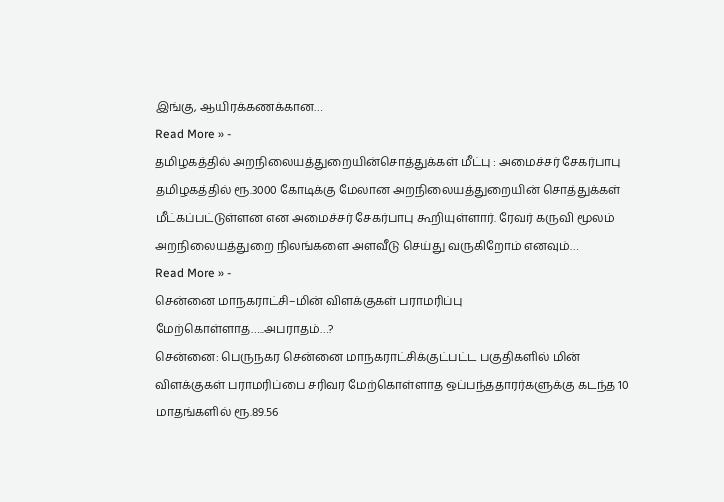இங்கு, ஆயிரக்கணக்கான…
Read More » -
தமிழகத்தில் அறநிலையத்துறையின்சொத்துக்கள் மீட்பு : அமைச்சர் சேகர்பாபு
தமிழகத்தில் ரூ.3000 கோடிக்கு மேலான அறநிலையத்துறையின் சொத்துக்கள் மீட்கப்பட்டுள்ளன என அமைச்சர் சேகர்பாபு கூறியுள்ளார். ரேவர் கருவி மூலம் அறநிலையத்துறை நிலங்களை அளவீடு செய்து வருகிறோம் எனவும்…
Read More » -
சென்னை மாநகராட்சி–மின் விளக்குகள் பராமரிப்பு மேற்கொள்ளாத…..அபராதம்…?
சென்னை: பெருநகர சென்னை மாநகராட்சிக்குட்பட்ட பகுதிகளில் மின் விளக்குகள் பராமரிப்பை சரிவர மேற்கொள்ளாத ஒப்பந்ததாரர்களுக்கு கடந்த 10 மாதங்களில் ரூ.89.56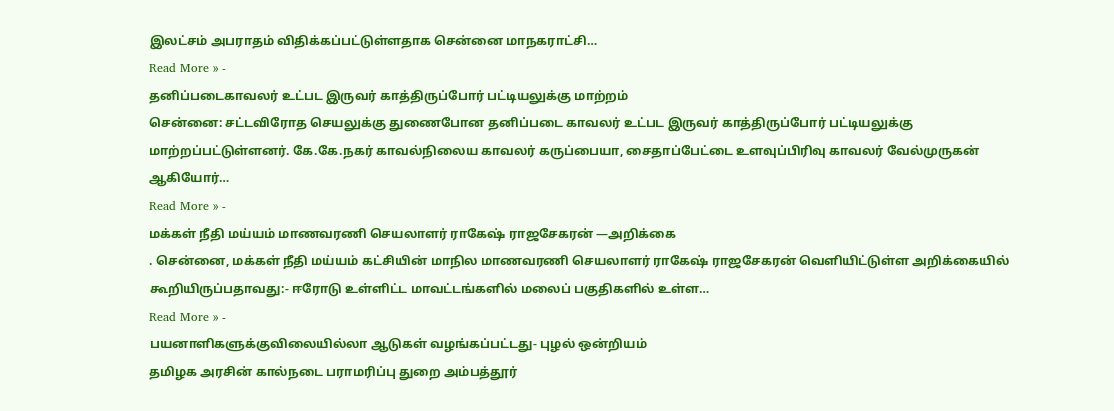இலட்சம் அபராதம் விதிக்கப்பட்டுள்ளதாக சென்னை மாநகராட்சி…
Read More » -
தனிப்படைகாவலர் உட்பட இருவர் காத்திருப்போர் பட்டியலுக்கு மாற்றம்
சென்னை: சட்டவிரோத செயலுக்கு துணைபோன தனிப்படை காவலர் உட்பட இருவர் காத்திருப்போர் பட்டியலுக்கு மாற்றப்பட்டுள்ளனர். கே.கே.நகர் காவல்நிலைய காவலர் கருப்பையா, சைதாப்பேட்டை உளவுப்பிரிவு காவலர் வேல்முருகன் ஆகியோர்…
Read More » -
மக்கள் நீதி மய்யம் மாணவரணி செயலாளர் ராகேஷ் ராஜசேகரன் —அறிக்கை
. சென்னை, மக்கள் நீதி மய்யம் கட்சியின் மாநில மாணவரணி செயலாளர் ராகேஷ் ராஜசேகரன் வெளியிட்டுள்ள அறிக்கையில் கூறியிருப்பதாவது:- ஈரோடு உள்ளிட்ட மாவட்டங்களில் மலைப் பகுதிகளில் உள்ள…
Read More » -
பயனாளிகளுக்குவிலையில்லா ஆடுகள் வழங்கப்பட்டது- புழல் ஒன்றியம்
தமிழக அரசின் கால்நடை பராமரிப்பு துறை அம்பத்தூர்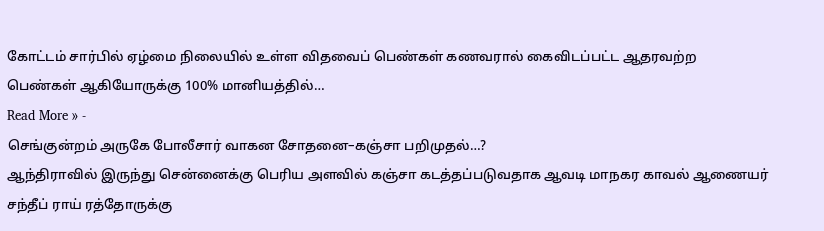கோட்டம் சார்பில் ஏழ்மை நிலையில் உள்ள விதவைப் பெண்கள் கணவரால் கைவிடப்பட்ட ஆதரவற்ற பெண்கள் ஆகியோருக்கு 100% மானியத்தில்…
Read More » -
செங்குன்றம் அருகே போலீசார் வாகன சோதனை–கஞ்சா பறிமுதல்…?
ஆந்திராவில் இருந்து சென்னைக்கு பெரிய அளவில் கஞ்சா கடத்தப்படுவதாக ஆவடி மாநகர காவல் ஆணையர் சந்தீப் ராய் ரத்தோருக்கு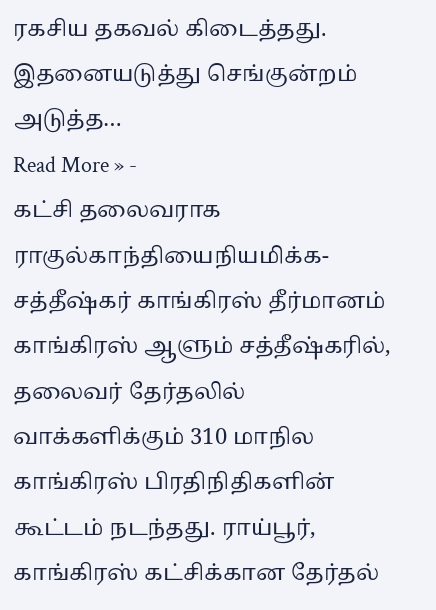ரகசிய தகவல் கிடைத்தது. இதனையடுத்து செங்குன்றம் அடுத்த…
Read More » -
கட்சி தலைவராக ராகுல்காந்தியைநியமிக்க-சத்தீஷ்கர் காங்கிரஸ் தீர்மானம்
காங்கிரஸ் ஆளும் சத்தீஷ்கரில், தலைவர் தேர்தலில் வாக்களிக்கும் 310 மாநில காங்கிரஸ் பிரதிநிதிகளின் கூட்டம் நடந்தது. ராய்பூர், காங்கிரஸ் கட்சிக்கான தேர்தல்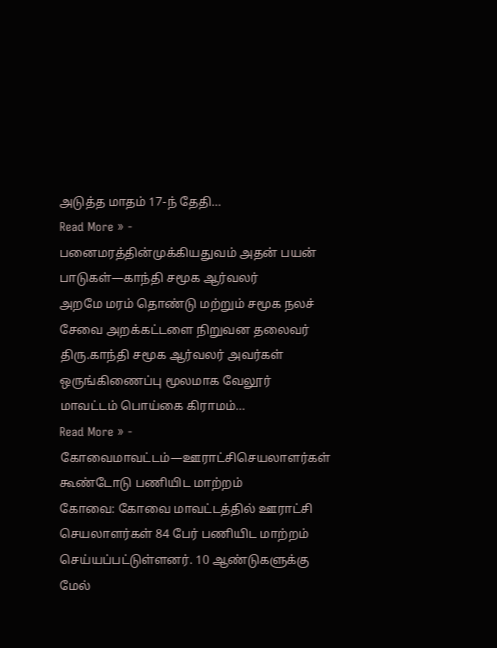அடுத்த மாதம் 17-ந் தேதி…
Read More » -
பனைமரத்தின்முக்கியதுவம் அதன் பயன் பாடுகள்—காந்தி சமூக ஆர்வலர்
அறமே மரம் தொண்டு மற்றும் சமூக நலச் சேவை அறக்கட்டளை நிறுவன தலைவர் திரு.காந்தி சமூக ஆர்வலர் அவர்கள் ஒருங்கிணைப்பு மூலமாக வேலூர் மாவட்டம் பொய்கை கிராமம்…
Read More » -
கோவைமாவட்டம்—ஊராட்சிசெயலாளர்கள் கூண்டோடு பணியிட மாற்றம்
கோவை: கோவை மாவட்டத்தில் ஊராட்சி செயலாளர்கள் 84 பேர் பணியிட மாற்றம் செய்யப்பட்டுள்ளனர். 10 ஆண்டுகளுக்கு மேல்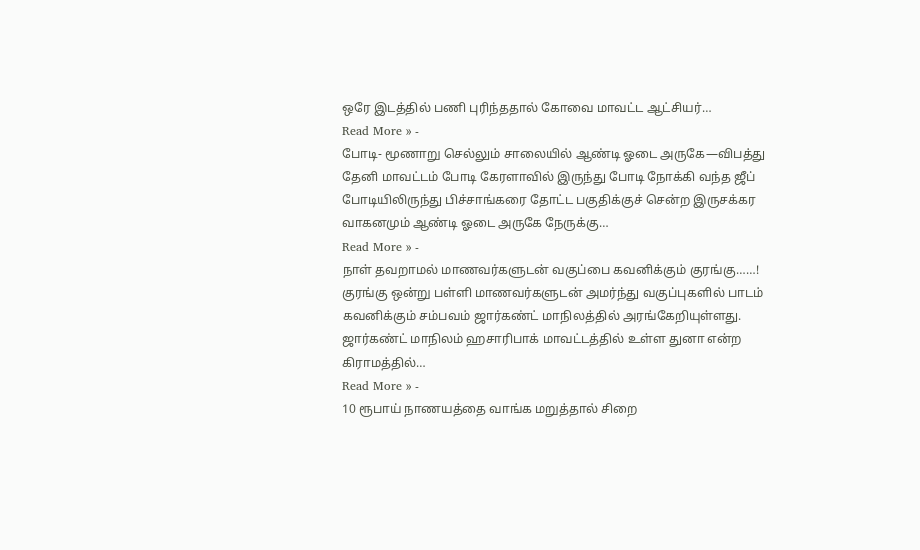ஒரே இடத்தில் பணி புரிந்ததால் கோவை மாவட்ட ஆட்சியர்…
Read More » -
போடி- மூணாறு செல்லும் சாலையில் ஆண்டி ஓடை அருகே—விபத்து
தேனி மாவட்டம் போடி கேரளாவில் இருந்து போடி நோக்கி வந்த ஜீப் போடியிலிருந்து பிச்சாங்கரை தோட்ட பகுதிக்குச் சென்ற இருசக்கர வாகனமும் ஆண்டி ஓடை அருகே நேருக்கு…
Read More » -
நாள் தவறாமல் மாணவர்களுடன் வகுப்பை கவனிக்கும் குரங்கு……!
குரங்கு ஒன்று பள்ளி மாணவர்களுடன் அமர்ந்து வகுப்புகளில் பாடம் கவனிக்கும் சம்பவம் ஜார்கண்ட் மாநிலத்தில் அரங்கேறியுள்ளது. ஜார்கண்ட் மாநிலம் ஹசாரிபாக் மாவட்டத்தில் உள்ள துனா என்ற கிராமத்தில்…
Read More » -
10 ரூபாய் நாணயத்தை வாங்க மறுத்தால் சிறை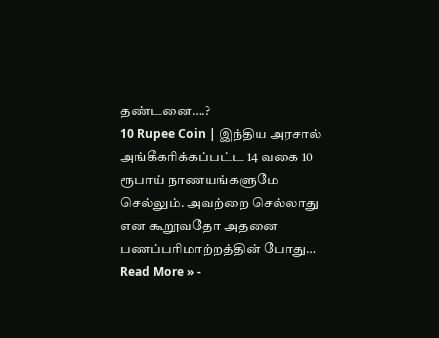தண்டனை….?
10 Rupee Coin | இந்திய அரசால் அங்கீகரிக்கப்பட்ட 14 வகை 10 ரூபாய் நாணயங்களுமே செல்லும். அவற்றை செல்லாது என கூறூவதோ அதனை பணப்பரிமாற்றத்தின் போது…
Read More » -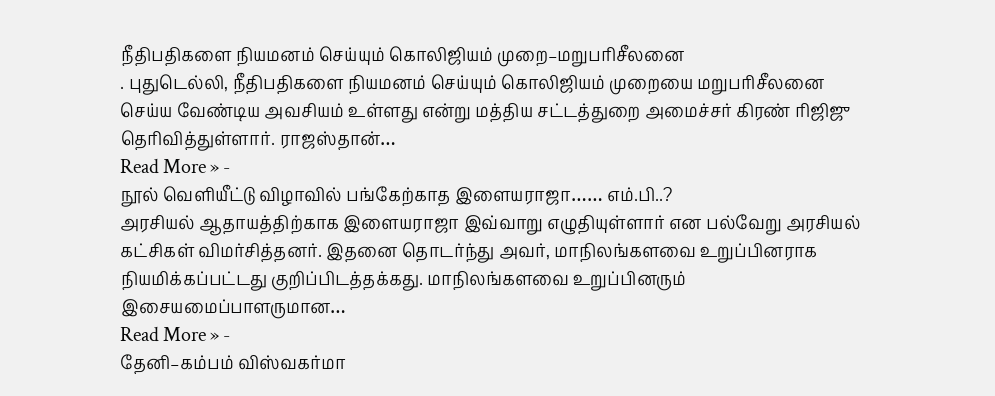நீதிபதிகளை நியமனம் செய்யும் கொலிஜியம் முறை–மறுபரிசீலனை
. புதுடெல்லி, நீதிபதிகளை நியமனம் செய்யும் கொலிஜியம் முறையை மறுபரிசீலனை செய்ய வேண்டிய அவசியம் உள்ளது என்று மத்திய சட்டத்துறை அமைச்சர் கிரண் ரிஜிஜு தெரிவித்துள்ளார். ராஜஸ்தான்…
Read More » -
நூல் வெளியீட்டு விழாவில் பங்கேற்காத இளையராஜா…… எம்.பி..?
அரசியல் ஆதாயத்திற்காக இளையராஜா இவ்வாறு எழுதியுள்ளார் என பல்வேறு அரசியல் கட்சிகள் விமர்சித்தனர். இதனை தொடர்ந்து அவர், மாநிலங்களவை உறுப்பினராக நியமிக்கப்பட்டது குறிப்பிடத்தக்கது. மாநிலங்களவை உறுப்பினரும் இசையமைப்பாளருமான…
Read More » -
தேனி–கம்பம் விஸ்வகர்மா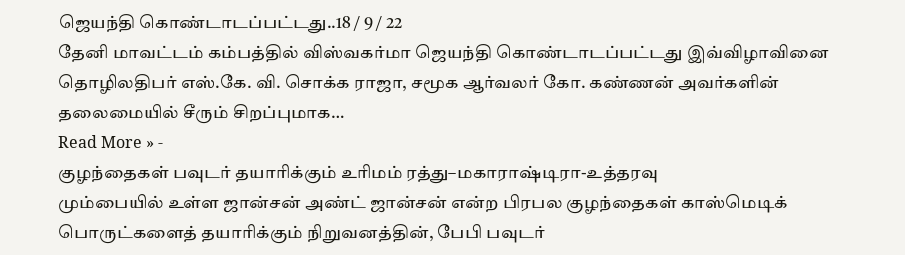ஜெயந்தி கொண்டாடப்பட்டது..18 / 9 / 22
தேனி மாவட்டம் கம்பத்தில் விஸ்வகர்மா ஜெயந்தி கொண்டாடப்பட்டது இவ்விழாவினை தொழிலதிபர் எஸ்.கே. வி. சொக்க ராஜா, சமூக ஆர்வலர் கோ. கண்ணன் அவர்களின் தலைமையில் சீரும் சிறப்புமாக…
Read More » -
குழந்தைகள் பவுடர் தயாரிக்கும் உரிமம் ரத்து–மகாராஷ்டிரா-உத்தரவு
மும்பையில் உள்ள ஜான்சன் அண்ட் ஜான்சன் என்ற பிரபல குழந்தைகள் காஸ்மெடிக் பொருட்களைத் தயாரிக்கும் நிறுவனத்தின், பேபி பவுடர்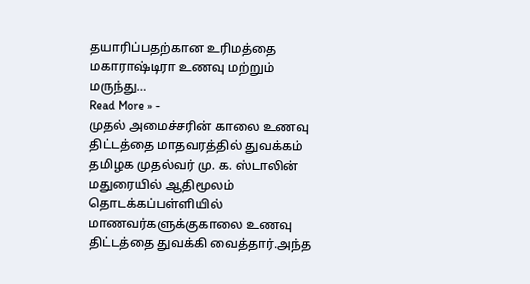தயாரிப்பதற்கான உரிமத்தை மகாராஷ்டிரா உணவு மற்றும் மருந்து…
Read More » -
முதல் அமைச்சரின் காலை உணவு திட்டத்தை மாதவரத்தில் துவக்கம்
தமிழக முதல்வர் மு. க. ஸ்டாலின் மதுரையில் ஆதிமூலம் தொடக்கப்பள்ளியில் மாணவர்களுக்குகாலை உணவு திட்டத்தை துவக்கி வைத்தார்.அந்த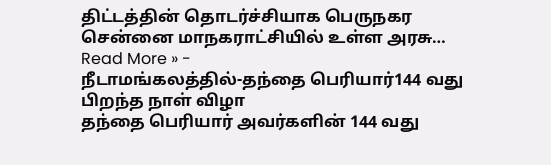திட்டத்தின் தொடர்ச்சியாக பெருநகர சென்னை மாநகராட்சியில் உள்ள அரசு…
Read More » -
நீடாமங்கலத்தில்-தந்தை பெரியார்144 வது பிறந்த நாள் விழா
தந்தை பெரியார் அவர்களின் 144 வது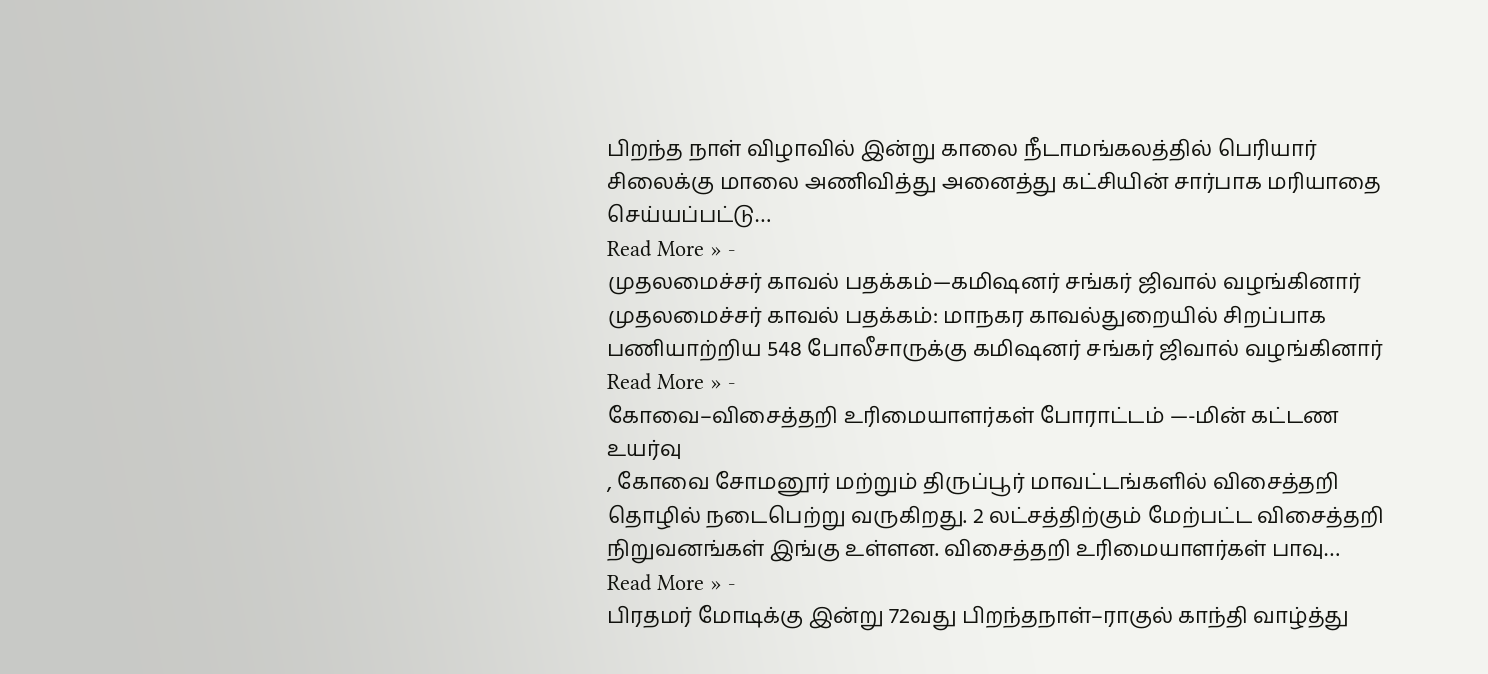பிறந்த நாள் விழாவில் இன்று காலை நீடாமங்கலத்தில் பெரியார் சிலைக்கு மாலை அணிவித்து அனைத்து கட்சியின் சார்பாக மரியாதை செய்யப்பட்டு…
Read More » -
முதலமைச்சர் காவல் பதக்கம்—கமிஷனர் சங்கர் ஜிவால் வழங்கினார்
முதலமைச்சர் காவல் பதக்கம்: மாநகர காவல்துறையில் சிறப்பாக பணியாற்றிய 548 போலீசாருக்கு கமிஷனர் சங்கர் ஜிவால் வழங்கினார்
Read More » -
கோவை–விசைத்தறி உரிமையாளர்கள் போராட்டம் —-மின் கட்டண உயர்வு
, கோவை சோமனூர் மற்றும் திருப்பூர் மாவட்டங்களில் விசைத்தறி தொழில் நடைபெற்று வருகிறது. 2 லட்சத்திற்கும் மேற்பட்ட விசைத்தறி நிறுவனங்கள் இங்கு உள்ளன. விசைத்தறி உரிமையாளர்கள் பாவு…
Read More » -
பிரதமர் மோடிக்கு இன்று 72வது பிறந்தநாள்–ராகுல் காந்தி வாழ்த்து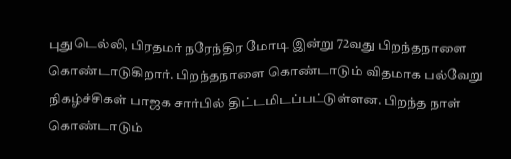புதுடெல்லி, பிரதமர் நரேந்திர மோடி இன்று 72வது பிறந்தநாளை கொண்டாடுகிறார். பிறந்தநாளை கொண்டாடும் விதமாக பல்வேறு நிகழ்ச்சிகள் பாஜக சார்பில் திட்டமிடப்பட்டுள்ளன. பிறந்த நாள் கொண்டாடும்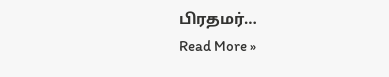பிரதமர்…
Read More »